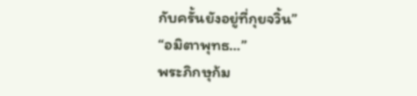กับครั้นยังอยู่ที่กุยจวิ้น”
“อมิตาพุทธ…”
พระภิกษุก้ม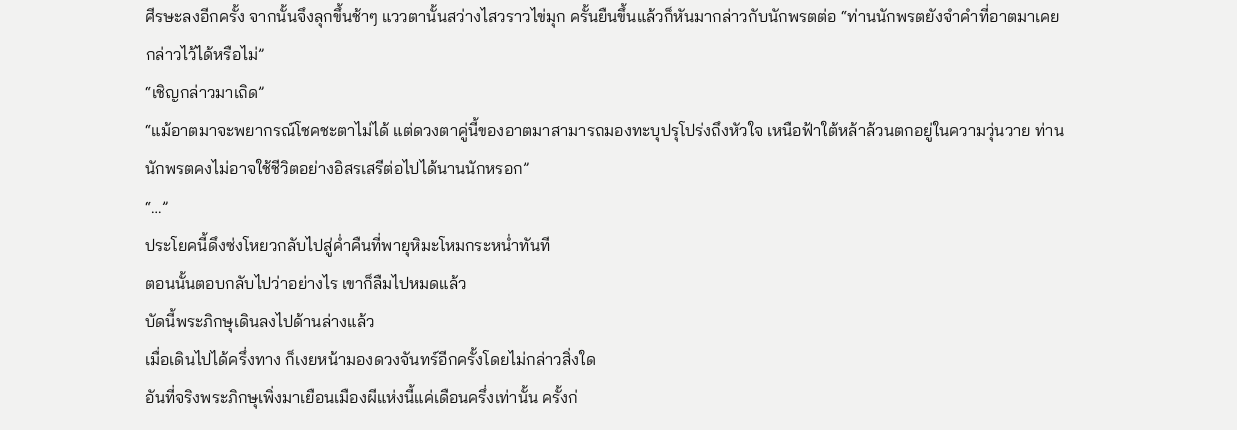ศีรษะลงอีกครั้ง จากนั้นจึงลุกขึ้นช้าๆ แววตานั้นสว่างไสวราวไข่มุก ครั้นยืนขึ้นแล้วก็หันมากล่าวกับนักพรตต่อ “ท่านนักพรตยังจำคำที่อาตมาเคยกล่าวไว้ได้หรือไม่”
“เชิญกล่าวมาเถิด”
“แม้อาตมาจะพยากรณ์โชคชะตาไม่ได้ แต่ดวงตาคู่นี้ของอาตมาสามารถมองทะบุปรุโปร่งถึงหัวใจ เหนือฟ้าใต้หล้าล้วนตกอยู่ในความวุ่นวาย ท่านนักพรตคงไม่อาจใช้ชีวิตอย่างอิสรเสรีต่อไปได้นานนักหรอก”
“…”
ประโยคนี้ดึงซ่งโหยวกลับไปสู่ค่ำคืนที่พายุหิมะโหมกระหน่ำทันที
ตอนนั้นตอบกลับไปว่าอย่างไร เขาก็ลืมไปหมดแล้ว
บัดนี้พระภิกษุเดินลงไปด้านล่างแล้ว
เมื่อเดินไปได้ครึ่งทาง ก็เงยหน้ามองดวงจันทร์อีกครั้งโดยไม่กล่าวสิ่งใด
อันที่จริงพระภิกษุเพิ่งมาเยือนเมืองผีแห่งนี้แค่เดือนครึ่งเท่านั้น ครั้งก่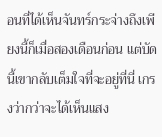อนที่ได้เห็นจันทร์กระจ่างถึงเพียงนี้ก็เมื่อสองเดือนก่อน แต่บัดนี้เขากลับเต็มใจที่จะอยู่ที่นี่ เกรงว่ากว่าจะได้เห็นแสง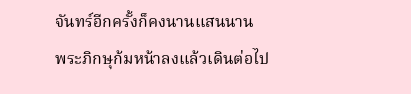จันทร์อีกครั้งก็คงนานแสนนาน
พระภิกษุก้มหน้าลงแล้วเดินต่อไป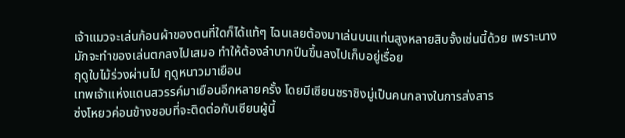เจ้าแมวจะเล่นก้อนผ้าของตนที่ใดก็ได้แท้ๆ ไฉนเลยต้องมาเล่นบนแท่นสูงหลายสิบจั้งเช่นนี้ด้วย เพราะนางมักจะทำของเล่นตกลงไปเสมอ ทำให้ต้องลำบากปีนขึ้นลงไปเก็บอยู่เรื่อย
ฤดูใบไม้ร่วงผ่านไป ฤดูหนาวมาเยือน
เทพเจ้าแห่งแดนสวรรค์มาเยือนอีกหลายครั้ง โดยมีเซียนชราชิงมู่เป็นคนกลางในการส่งสาร
ซ่งโหยวค่อนข้างชอบที่จะติดต่อกับเซียนผู้นี้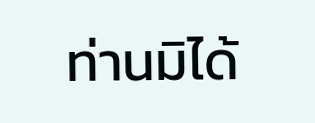ท่านมิได้